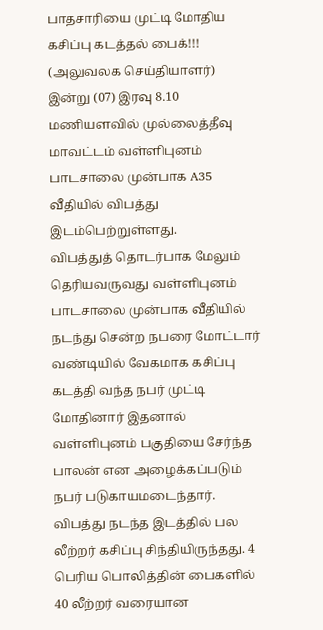பாதசாரியை முட்டி மோதிய கசிப்பு கடத்தல் பைக்!!!
(அலுவலக செய்தியாளர்)
இன்று (07) இரவு 8.10 மணியளவில் முல்லைத்தீவு மாவட்டம் வள்ளிபுனம் பாடசாலை முன்பாக A35 வீதியில் விபத்து இடம்பெற்றுள்ளது.
விபத்துத் தொடர்பாக மேலும் தெரியவருவது வள்ளிபுனம் பாடசாலை முன்பாக வீதியில் நடந்து சென்ற நபரை மோட்டார் வண்டியில் வேகமாக கசிப்பு கடத்தி வந்த நபர் முட்டி மோதினார் இதனால் வள்ளிபுனம் பகுதியை சேர்ந்த பாலன் என அழைக்கப்படும் நபர் படுகாயமடைந்தார்.
விபத்து நடந்த இடத்தில் பல லீற்றர் கசிப்பு சிந்தியிருந்தது. 4 பெரிய பொலித்தின் பைகளில் 40 லீற்றர் வரையான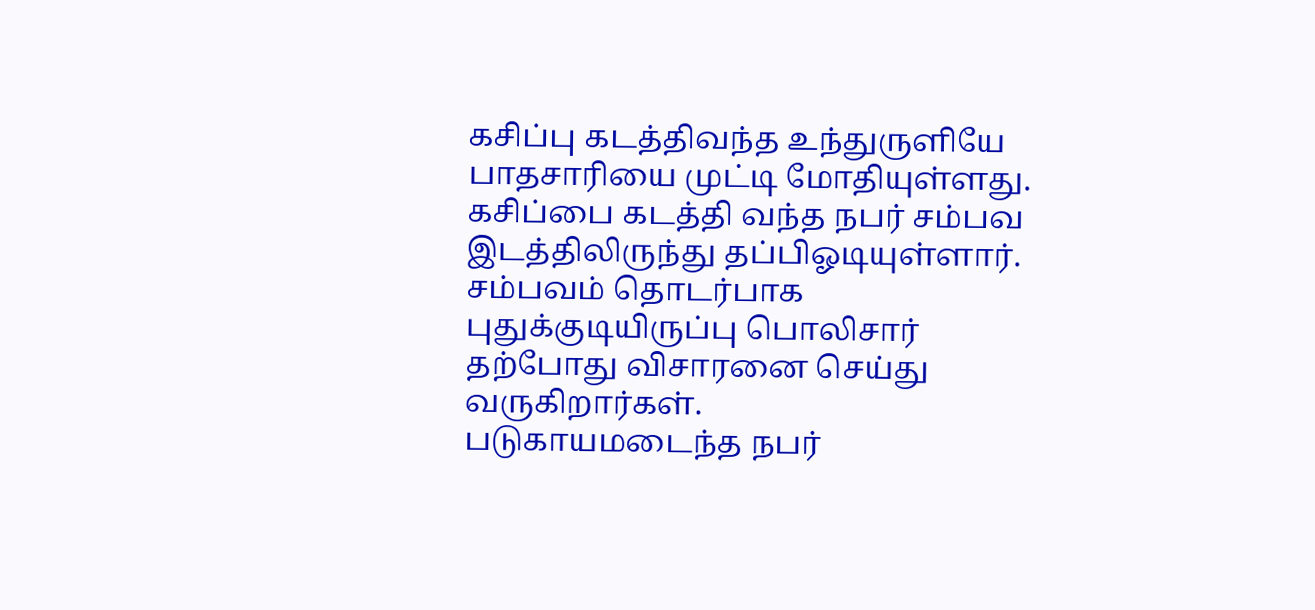கசிப்பு கடத்திவந்த உந்துருளியே பாதசாரியை முட்டி மோதியுள்ளது.
கசிப்பை கடத்தி வந்த நபர் சம்பவ இடத்திலிருந்து தப்பிஓடியுள்ளார்.
சம்பவம் தொடர்பாக புதுக்குடியிருப்பு பொலிசார் தற்போது விசாரனை செய்து வருகிறார்கள்.
படுகாயமடைந்த நபர்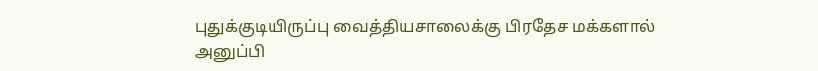புதுக்குடியிருப்பு வைத்தியசாலைக்கு பிரதேச மக்களால் அனுப்பி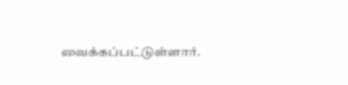வைக்கப்பட்டுள்ளார்.